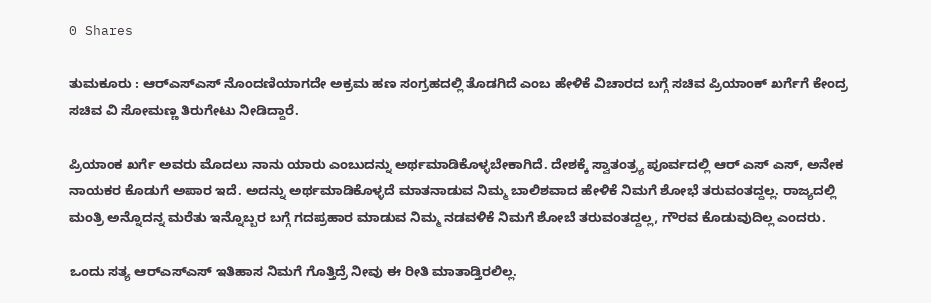0 Shares

ತುಮಕೂರು : ಆರ್‌ಎಸ್‌ಎಸ್ ನೊಂದಣಿಯಾಗದೇ ಅಕ್ರಮ ಹಣ ಸಂಗ್ರಹದಲ್ಲಿ ತೊಡಗಿದೆ ಎಂಬ ಹೇಳಿಕೆ ವಿಚಾರದ ಬಗ್ಗೆ ಸಚಿವ ಪ್ರಿಯಾಂಕ್‌ ಖರ್ಗೆಗೆ ಕೇಂದ್ರ ಸಚಿವ ವಿ ಸೋಮಣ್ಣ ತಿರುಗೇಟು ನೀಡಿದ್ದಾರೆ.

ಪ್ರಿಯಾಂಕ ಖರ್ಗೆ ಅವರು ಮೊದಲು ನಾನು ಯಾರು ಎಂಬುದನ್ನು ಅರ್ಥಮಾಡಿಕೊಳ್ಳಬೇಕಾಗಿದೆ. ದೇಶಕ್ಕೆ ಸ್ವಾತಂತ್ರ್ಯ ಪೂರ್ವದಲ್ಲಿ ಆರ್ ಎಸ್ ಎಸ್, ಅನೇಕ ನಾಯಕರ ಕೊಡುಗೆ ಅಪಾರ ಇದೆ. ಅದನ್ನು ಅರ್ಥಮಾಡಿಕೊಳ್ಳದೆ ಮಾತನಾಡುವ ನಿಮ್ಮ ಬಾಲಿಶವಾದ ಹೇಳಿಕೆ ನಿಮಗೆ ಶೋಭೆ ತರುವಂತದ್ದಲ್ಲ. ರಾಜ್ಯದಲ್ಲಿ ಮಂತ್ರಿ ಅನ್ನೊದನ್ನ ಮರೆತು ಇನ್ನೊಬ್ಬರ ಬಗ್ಗೆ ಗದಪ್ರಹಾರ ಮಾಡುವ ನಿಮ್ಮ ನಡವಳಿಕೆ ನಿಮಗೆ ಶೋಬೆ ತರುವಂತದ್ದಲ್ಲ, ಗೌರವ ಕೊಡುವುದಿಲ್ಲ ಎಂದರು.

ಒಂದು ಸತ್ಯ ಆರ್‌ಎಸ್‌ಎಸ್ ಇತಿಹಾಸ ನಿಮಗೆ ಗೊತ್ತಿದ್ರೆ ನೀವು ಈ‌ ರೀತಿ‌‌ ಮಾತಾಡ್ತಿರಲಿಲ್ಲ.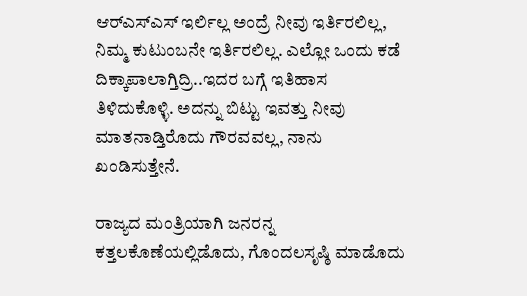ಆರ್‌ಎಸ್‌ಎಸ್ ಇರ್ಲಿಲ್ಲ ಅಂದ್ರೆ ನೀವು ಇರ್ತಿರಲಿಲ್ಲ, ನಿಮ್ಮ ಕುಟುಂಬನೇ ಇರ್ತಿರಲಿಲ್ಲ. ಎಲ್ಲೋ ಒಂದು ಕಡೆ ದಿಕ್ಕಾಪಾಲಾಗ್ತಿದ್ರಿ..ಇದರ ಬಗ್ಗೆ ಇತಿಹಾಸ ತಿಳಿದುಕೊಳ್ಳಿ. ಅದನ್ನು ಬಿಟ್ಟು ಇವತ್ತು ನೀವು ಮಾತನಾಡ್ತಿರೊದು ಗೌರವವಲ್ಲ, ನಾನು ಖಂಡಿಸುತ್ತೇನೆ.

ರಾಜ್ಯದ ಮಂತ್ರಿಯಾಗಿ ಜನರನ್ನ ಕತ್ತಲಕೊಣೆಯಲ್ಲಿಡೊದು, ಗೊಂದಲ‌ಸೃಷ್ಠಿ ಮಾಡೊದು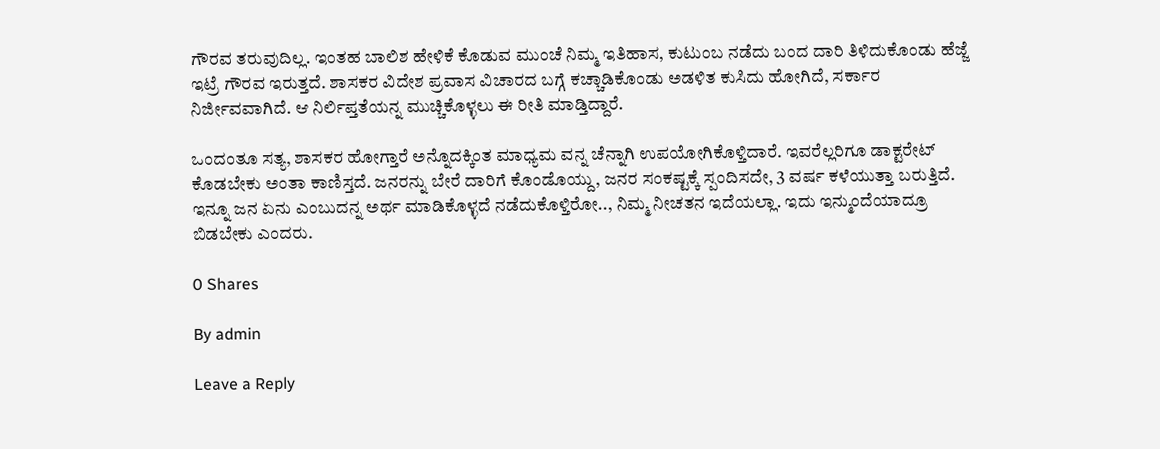ಗೌರವ ತರುವುದಿಲ್ಲ. ಇಂತಹ ಬಾಲಿಶ ಹೇಳಿಕೆ ಕೊಡುವ ಮುಂಚೆ ನಿಮ್ಮ ಇತಿಹಾಸ, ಕುಟುಂಬ ನಡೆದು ಬಂದ ದಾರಿ ತಿಳಿದುಕೊಂಡು ಹೆಜ್ಜೆ ಇಟ್ರೆ ಗೌರವ ಇರುತ್ತದೆ. ಶಾಸಕರ ವಿದೇಶ ಪ್ರವಾಸ ವಿಚಾರದ ಬಗ್ಗೆ ಕಚ್ಚಾಡಿಕೊಂಡು ಅಡಳಿತ ಕುಸಿದು ಹೋಗಿದೆ, ಸರ್ಕಾರ ನಿರ್ಜೀವವಾಗಿದೆ. ಆ ನಿರ್ಲಿಪ್ತತೆಯನ್ನ ಮುಚ್ಚಿಕೊಳ್ಳಲು ಈ ರೀತಿ ಮಾಡ್ತಿದ್ದಾರೆ.

ಒಂದಂತೂ ಸತ್ಯ, ಶಾಸಕರ ಹೋಗ್ತಾರೆ ಅನ್ನೊದಕ್ಕಿಂತ ಮಾಧ್ಯಮ ವನ್ನ ಚೆನ್ನಾಗಿ ಉಪಯೋಗಿಕೊಳ್ತಿದಾರೆ. ಇವರೆಲ್ಲರಿಗೂ ಡಾಕ್ಟರೇಟ್ ಕೊಡಬೇಕು ಅಂತಾ ಕಾಣಿಸ್ತದೆ. ಜನರನ್ನು ಬೇರೆ ದಾರಿಗೆ ಕೊಂಡೊಯ್ದು, ಜನರ ಸಂಕಷ್ಟಕ್ಕೆ ಸ್ಪಂದಿಸದೇ, 3 ವರ್ಷ ಕಳೆಯುತ್ತಾ ಬರುತ್ತಿದೆ. ಇನ್ನೂ ಜನ ಏನು ಎಂಬುದನ್ನ‌ ಅರ್ಥ ಮಾಡಿಕೊಳ್ಳದೆ ನಡೆದುಕೊಳ್ತಿರೋ‌.., ನಿಮ್ಮ ನೀಚತನ ಇದೆಯಲ್ಲಾ. ಇದು ಇನ್ಮುಂದೆಯಾದ್ರೂ ಬಿಡಬೇಕು ಎಂದರು.

0 Shares

By admin

Leave a Reply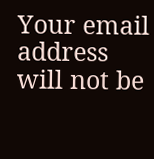Your email address will not be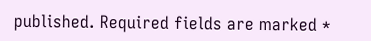published. Required fields are marked *